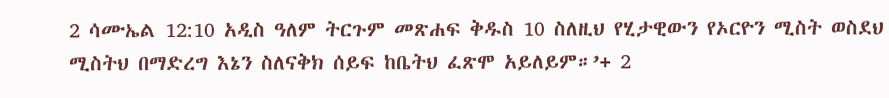2 ሳሙኤል 12:10 አዲስ ዓለም ትርጉም መጽሐፍ ቅዱስ 10 ስለዚህ የሂታዊውን የኦርዮን ሚስት ወስደህ ሚስትህ በማድረግ እኔን ስለናቅክ ሰይፍ ከቤትህ ፈጽሞ አይለይም።’+ 2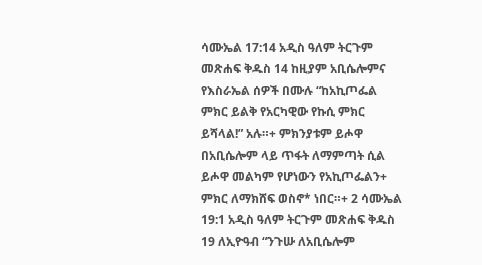ሳሙኤል 17:14 አዲስ ዓለም ትርጉም መጽሐፍ ቅዱስ 14 ከዚያም አቢሴሎምና የእስራኤል ሰዎች በሙሉ “ከአኪጦፌል ምክር ይልቅ የአርካዊው የኩሲ ምክር ይሻላል!” አሉ።+ ምክንያቱም ይሖዋ በአቢሴሎም ላይ ጥፋት ለማምጣት ሲል ይሖዋ መልካም የሆነውን የአኪጦፌልን+ ምክር ለማክሸፍ ወስኖ* ነበር።+ 2 ሳሙኤል 19:1 አዲስ ዓለም ትርጉም መጽሐፍ ቅዱስ 19 ለኢዮዓብ “ንጉሡ ለአቢሴሎም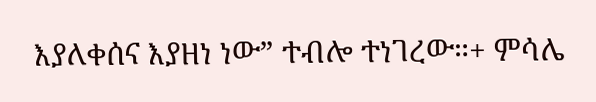እያለቀሰና እያዘነ ነው” ተብሎ ተነገረው።+ ምሳሌ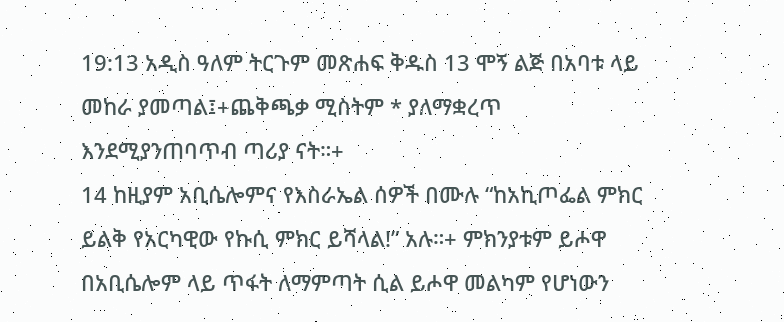19:13 አዲስ ዓለም ትርጉም መጽሐፍ ቅዱስ 13 ሞኝ ልጅ በአባቱ ላይ መከራ ያመጣል፤+ጨቅጫቃ ሚስትም * ያለማቋረጥ እንደሚያንጠባጥብ ጣሪያ ናት።+
14 ከዚያም አቢሴሎምና የእስራኤል ሰዎች በሙሉ “ከአኪጦፌል ምክር ይልቅ የአርካዊው የኩሲ ምክር ይሻላል!” አሉ።+ ምክንያቱም ይሖዋ በአቢሴሎም ላይ ጥፋት ለማምጣት ሲል ይሖዋ መልካም የሆነውን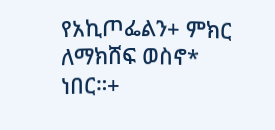የአኪጦፌልን+ ምክር ለማክሸፍ ወስኖ* ነበር።+